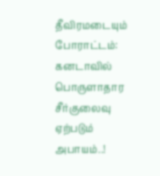தீவிரமடையும் போராட்டம்: கனடாவில் பொருளாதார சீர்குலைவு ஏற்படும் அபாயம்..!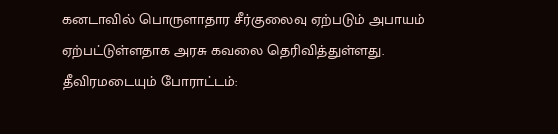கனடாவில் பொருளாதார சீர்குலைவு ஏற்படும் அபாயம் ஏற்பட்டுள்ளதாக அரசு கவலை தெரிவித்துள்ளது.
தீவிரமடையும் போராட்டம்: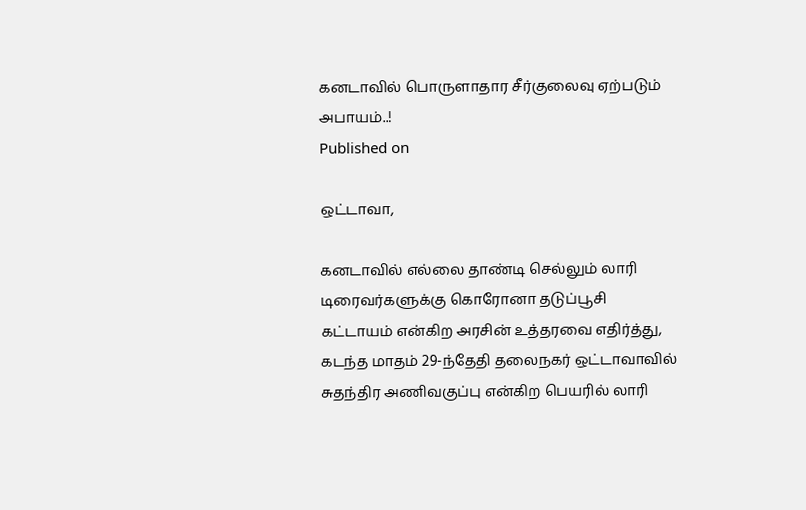கனடாவில் பொருளாதார சீர்குலைவு ஏற்படும் அபாயம்..!
Published on

ஒட்டாவா,

கனடாவில் எல்லை தாண்டி செல்லும் லாரி டிரைவர்களுக்கு கொரோனா தடுப்பூசி கட்டாயம் என்கிற அரசின் உத்தரவை எதிர்த்து, கடந்த மாதம் 29-ந்தேதி தலைநகர் ஒட்டாவாவில் சுதந்திர அணிவகுப்பு என்கிற பெயரில் லாரி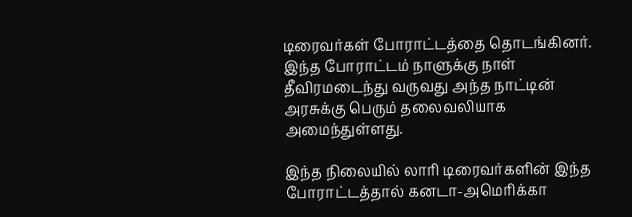டிரைவர்கள் போராட்டத்தை தொடங்கினர். இந்த போராட்டம் நாளுக்கு நாள் தீவிரமடைந்து வருவது அந்த நாட்டின் அரசுக்கு பெரும் தலைவலியாக அமைந்துள்ளது.

இந்த நிலையில் லாரி டிரைவர்களின் இந்த போராட்டத்தால் கனடா-அமெரிக்கா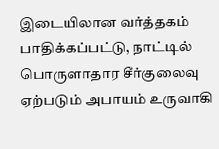இடையிலான வர்த்தகம் பாதிக்கப்பட்டு, நாட்டில் பொருளாதார சீர்குலைவு ஏற்படும் அபாயம் உருவாகி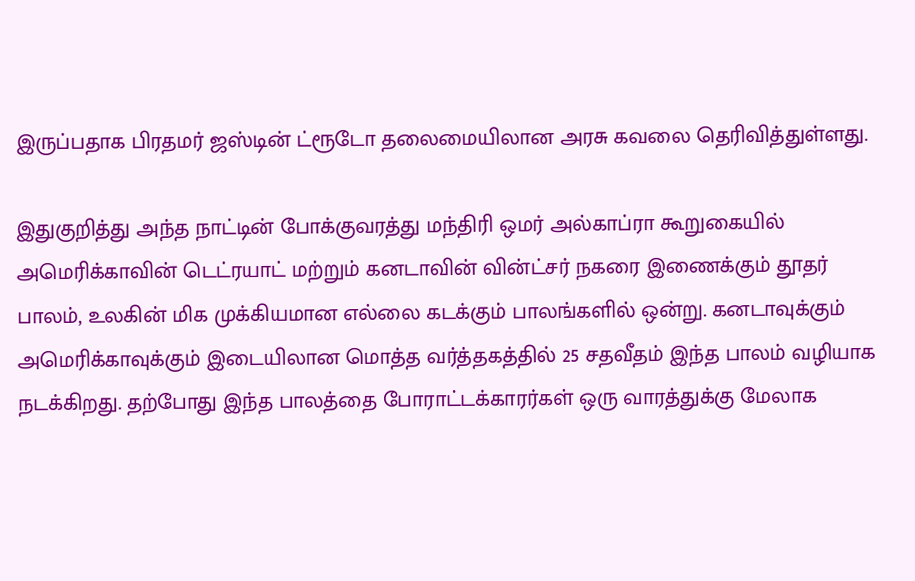இருப்பதாக பிரதமர் ஜஸ்டின் ட்ரூடோ தலைமையிலான அரசு கவலை தெரிவித்துள்ளது.

இதுகுறித்து அந்த நாட்டின் போக்குவரத்து மந்திரி ஒமர் அல்காப்ரா கூறுகையில் அமெரிக்காவின் டெட்ரயாட் மற்றும் கனடாவின் வின்ட்சர் நகரை இணைக்கும் தூதர் பாலம், உலகின் மிக முக்கியமான எல்லை கடக்கும் பாலங்களில் ஒன்று. கனடாவுக்கும் அமெரிக்காவுக்கும் இடையிலான மொத்த வர்த்தகத்தில் 25 சதவீதம் இந்த பாலம் வழியாக நடக்கிறது. தற்போது இந்த பாலத்தை போராட்டக்காரர்கள் ஒரு வாரத்துக்கு மேலாக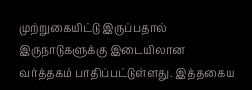முற்றுகையிட்டு இருப்பதால் இருநாடுகளுக்கு இடையிலான வர்த்தகம் பாதிப்பட்டுள்ளது. இத்தகைய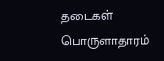தடைகள் பொருளாதாரம்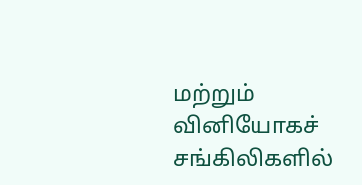மற்றும் வினியோகச் சங்கிலிகளில்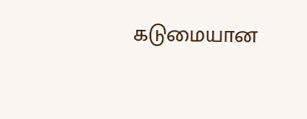கடுமையான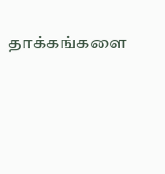தாக்கங்களை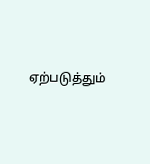ஏற்படுத்தும்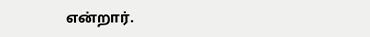என்றார்.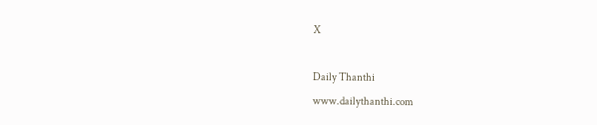X

Daily Thanthi
www.dailythanthi.com